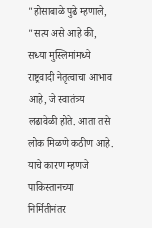"होसाबाळे पुढे म्हणाले, "सत्य असे आहे की, सध्या मुस्लिमांमध्ये राष्ट्रवादी नेतृत्वाचा आभाव आहे, जे स्वातंत्र्य लढावेळी होते. आता तसे लोक मिळणे कठीण आहे. याचे कारण म्हणजे पाकिस्तानच्या निर्मितीनंतर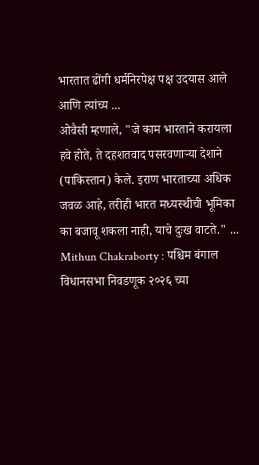भारतात ढोंगी धर्मनिरपेक्ष पक्ष उदयास आले आणि त्यांच्य ...
ओवैसी म्हणाले, "जे काम भारताने करायला हवे होते, ते दहशतवाद पसरवणाऱ्या देशाने (पाकिस्तान) केले. इराण भारताच्या अधिक जवळ आहे, तरीही भारत मध्यस्थीची भूमिका का बजावू शकला नाही, याचे दुःख वाटते." ...
Mithun Chakraborty : पश्चिम बंगाल विधानसभा निवडणूक २०२६ च्या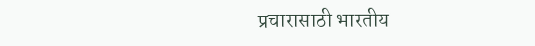प्रचारासाठी भारतीय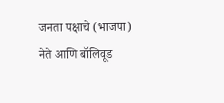जनता पक्षाचे (भाजपा) नेते आणि बॉलिवूड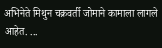अभिनेते मिथुन चक्रवर्ती जोमाने कामाला लागले आहेत. ...